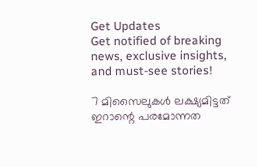Get Updates
Get notified of breaking news, exclusive insights, and must-see stories!

7 മിസൈലുകൾ ലക്ഷ്യമിട്ടത് ഇറാന്റെ പരമോന്നത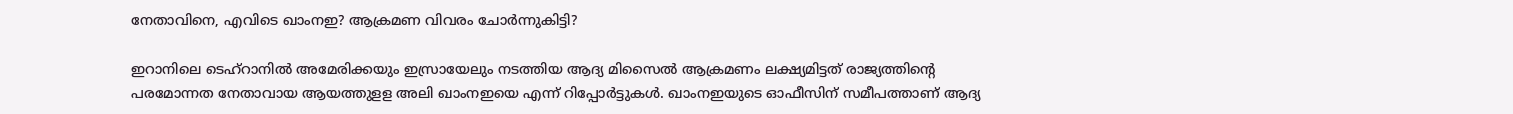നേതാവിനെ, എവിടെ ഖാംനഇ? ആക്രമണ വിവരം ചോർന്നുകിട്ടി?

ഇറാനിലെ ടെഹ്‌റാനില്‍ അമേരിക്കയും ഇസ്രായേലും നടത്തിയ ആദ്യ മിസൈല്‍ ആക്രമണം ലക്ഷ്യമിട്ടത് രാജ്യത്തിന്റെ പരമോന്നത നേതാവായ ആയത്തുളള അലി ഖാംനഇയെ എന്ന് റിപ്പോര്‍ട്ടുകള്‍. ഖാംനഇയുടെ ഓഫീസിന് സമീപത്താണ് ആദ്യ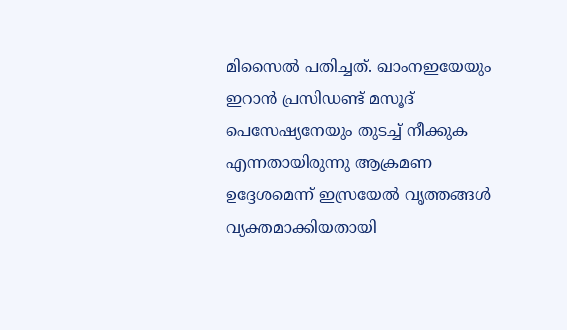മിസൈല്‍ പതിച്ചത്. ഖാംനഇയേയും ഇറാന്‍ പ്രസിഡണ്ട് മസൂദ് പെസേഷ്യനേയും തുടച്ച് നീക്കുക എന്നതായിരുന്നു ആക്രമണ ഉദ്ദേശമെന്ന് ഇസ്രയേല്‍ വൃത്തങ്ങള്‍ വ്യക്തമാക്കിയതായി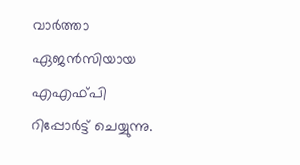വാര്‍ത്താ ഏജന്‍സിയായ എഎഫ്പി റിപ്പോര്‍ട്ട് ചെയ്യുന്നു.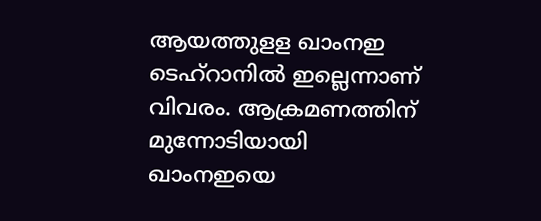ആയത്തുളള ഖാംനഇ ടെഹ്‌റാനില്‍ ഇല്ലെന്നാണ് വിവരം. ആക്രമണത്തിന് മുന്നോടിയായി ഖാംനഇയെ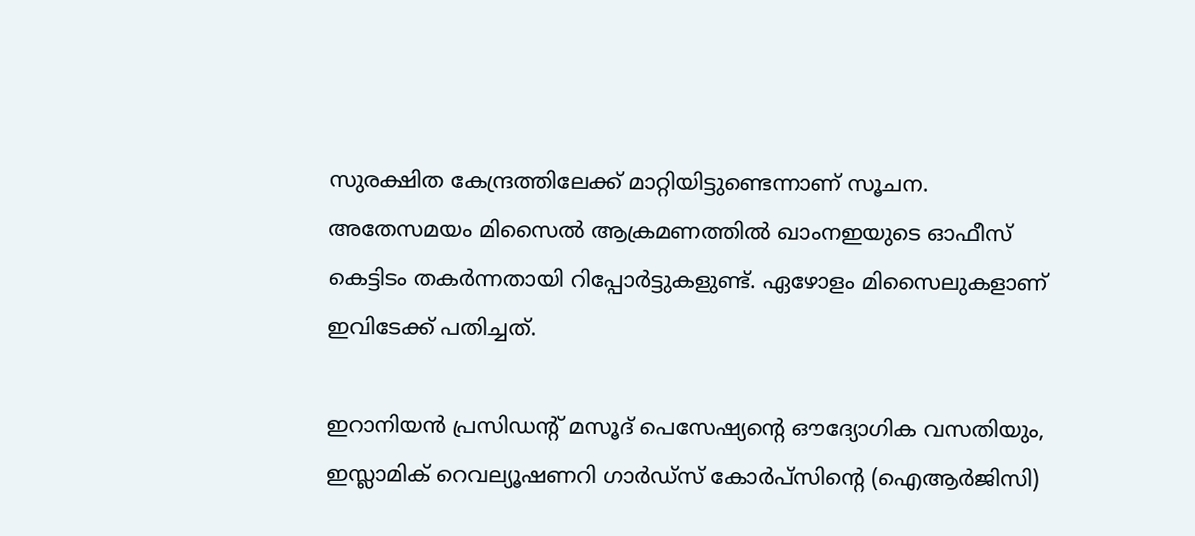സുരക്ഷിത കേന്ദ്രത്തിലേക്ക് മാറ്റിയിട്ടുണ്ടെന്നാണ് സൂചന. അതേസമയം മിസൈല്‍ ആക്രമണത്തില്‍ ഖാംനഇയുടെ ഓഫീസ് കെട്ടിടം തകര്‍ന്നതായി റിപ്പോര്‍ട്ടുകളുണ്ട്. ഏഴോളം മിസൈലുകളാണ് ഇവിടേക്ക് പതിച്ചത്.

ഇറാനിയൻ പ്രസിഡന്റ് മസൂദ് പെസേഷ്യന്റെ ഔദ്യോഗിക വസതിയും, ഇസ്ലാമിക് റെവല്യൂഷണറി ഗാർഡ്സ് കോർപ്‌സിന്റെ (ഐആർജിസി)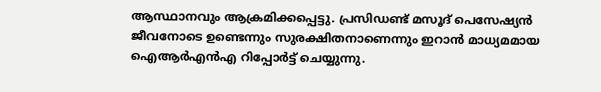ആസ്ഥാനവും ആക്രമിക്കപ്പെട്ടു. പ്രസിഡണ്ട് മസൂദ് പെസേഷ്യൻ ജീവനോടെ ഉണ്ടെന്നും സുരക്ഷിതനാണെന്നും ഇറാൻ മാധ്യമമായ ഐആർഎൻഎ റിപ്പോർട്ട് ചെയ്യുന്നു.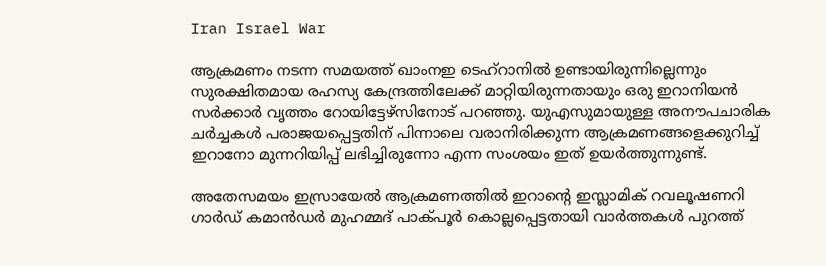Iran Israel War

ആക്രമണം നടന്ന സമയത്ത് ഖാംനഇ ടെഹ്‌റാനിൽ ഉണ്ടായിരുന്നില്ലെന്നും സുരക്ഷിതമായ രഹസ്യ കേന്ദ്രത്തിലേക്ക് മാറ്റിയിരുന്നതായും ഒരു ഇറാനിയൻ സർക്കാർ വൃത്തം റോയിട്ടേഴ്‌സിനോട് പറഞ്ഞു. യുഎസുമായുള്ള അനൗപചാരിക ചർച്ചകൾ പരാജയപ്പെട്ടതിന് പിന്നാലെ വരാനിരിക്കുന്ന ആക്രമണങ്ങളെക്കുറിച്ച് ഇറാനോ മുന്നറിയിപ്പ് ലഭിച്ചിരുന്നോ എന്ന സംശയം ഇത് ഉയർത്തുന്നുണ്ട്.

അതേസമയം ഇസ്രായേല്‍ ആക്രമണത്തില്‍ ഇറാന്റെ ഇസ്ലാമിക് റവലൂഷണറി ഗാര്‍ഡ് കമാന്‍ഡര്‍ മുഹമ്മദ് പാക്പൂര്‍ കൊല്ലപ്പെട്ടതായി വാര്‍ത്തകള്‍ പുറത്ത്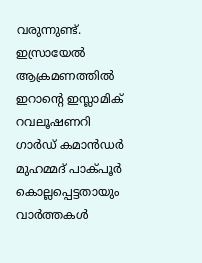വരുന്നുണ്ട്. ഇസ്രായേല്‍ ആക്രമണത്തില്‍ ഇറാന്റെ ഇസ്ലാമിക് റവലൂഷണറി ഗാര്‍ഡ് കമാന്‍ഡര്‍ മുഹമ്മദ് പാക്പൂര്‍ കൊല്ലപ്പെട്ടതായും വാര്‍ത്തകള്‍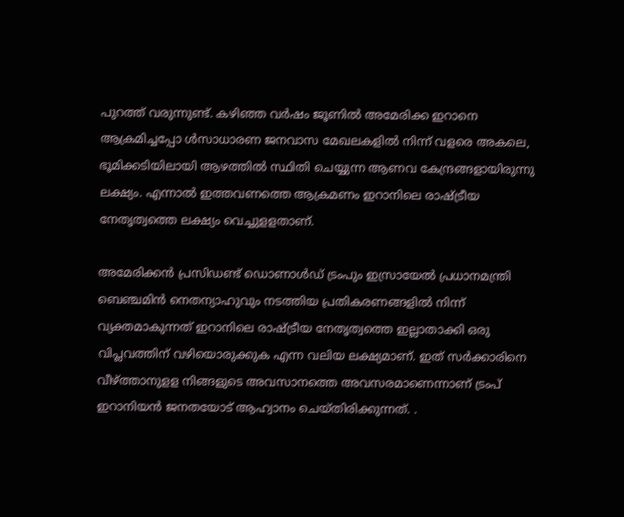പുറത്ത് വരുന്നുണ്ട്. കഴിഞ്ഞ വര്‍ഷം ജൂണില്‍ അമേരിക്ക ഇറാനെ ആക്രമിച്ചപ്പോ ള്‍സാധാരണ ജനവാസ മേഖലകളിൽ നിന്ന് വളരെ അകലെ, ഭൂമിക്കടിയിലായി ആഴത്തിൽ സ്ഥിതി ചെയ്യുന്ന ആണവ കേന്ദ്രങ്ങളായിരുന്നു ലക്ഷ്യം. എന്നാല്‍ ഇത്തവണത്തെ ആക്രമണം ഇറാനിലെ രാഷ്ട്രീയ നേതൃത്വത്തെ ലക്ഷ്യം വെച്ചുളളതാണ്.

അമേരിക്കൻ പ്രസിഡണ്ട് ഡൊണാൾഡ് ട്രംപും ഇസ്രായേൽ പ്രധാനമന്ത്രി ബെഞ്ചമിൻ നെതന്യാഹുവും നടത്തിയ പ്രതികരണങ്ങളിൽ നിന്ന് വ്യക്തമാകുന്നത് ഇറാനിലെ രാഷ്ട്രീയ നേതൃത്വത്തെ ഇല്ലാതാക്കി ഒരു വിപ്ലവത്തിന് വഴിയൊരുക്കുക എന്ന വലിയ ലക്ഷ്യമാണ്. ഇത് സർക്കാരിനെ വീഴ്ത്താനുളള നിങ്ങളുടെ അവസാനത്തെ അവസരമാണെന്നാണ് ട്രംപ് ഇറാനിയൻ ജനതയോട് ആഹ്വാനം ചെയ്തിരിക്കുന്നത്. .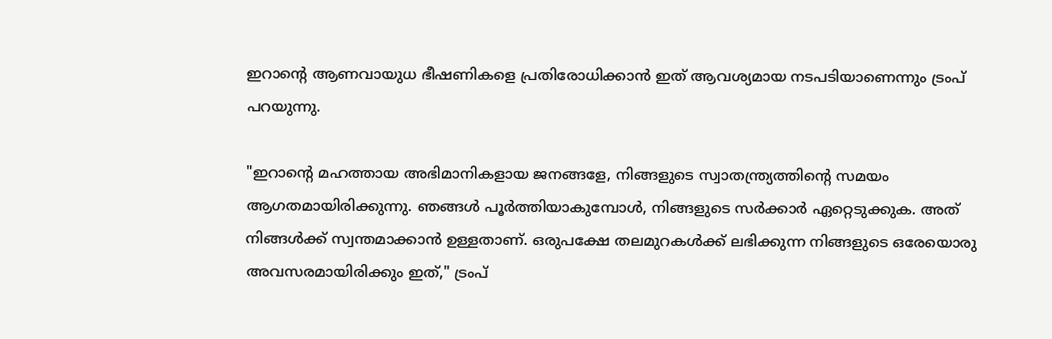ഇറാന്റെ ആണവായുധ ഭീഷണികളെ പ്രതിരോധിക്കാൻ ഇത് ആവശ്യമായ നടപടിയാണെന്നും ട്രംപ് പറയുന്നു.

"ഇറാന്റെ മഹത്തായ അഭിമാനികളായ ജനങ്ങളേ, നിങ്ങളുടെ സ്വാതന്ത്ര്യത്തിന്റെ സമയം ആഗതമായിരിക്കുന്നു. ഞങ്ങൾ പൂർത്തിയാകുമ്പോൾ, നിങ്ങളുടെ സർക്കാർ ഏറ്റെടുക്കുക. അത് നിങ്ങൾക്ക് സ്വന്തമാക്കാൻ ഉള്ളതാണ്. ഒരുപക്ഷേ തലമുറകൾക്ക് ലഭിക്കുന്ന നിങ്ങളുടെ ഒരേയൊരു അവസരമായിരിക്കും ഇത്," ട്രംപ്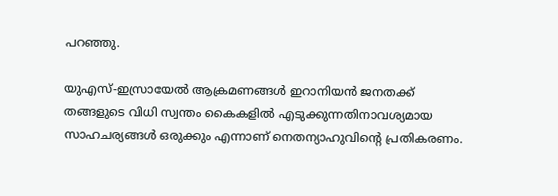പറഞ്ഞു.

യുഎസ്-ഇസ്രായേൽ ആക്രമണങ്ങൾ ഇറാനിയൻ ജനതക്ക് തങ്ങളുടെ വിധി സ്വന്തം കൈകളിൽ എടുക്കുന്നതിനാവശ്യമായ സാഹചര്യങ്ങൾ ഒരുക്കും എന്നാണ് നെതന്യാഹുവിന്റെ പ്രതികരണം.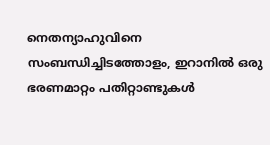നെതന്യാഹുവിനെ സംബന്ധിച്ചിടത്തോളം, ഇറാനിൽ ഒരു ഭരണമാറ്റം പതിറ്റാണ്ടുകൾ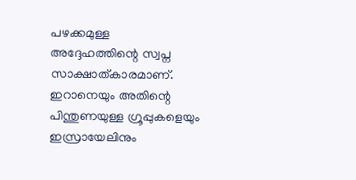പഴക്കമുള്ള അദ്ദേഹത്തിന്റെ സ്വപ്ന സാക്ഷാത്കാരമാണ്. ഇറാനെയും അതിന്റെ പിന്തുണയുള്ള ഗ്രൂപ്പുകളെയും ഇസ്രായേലിനും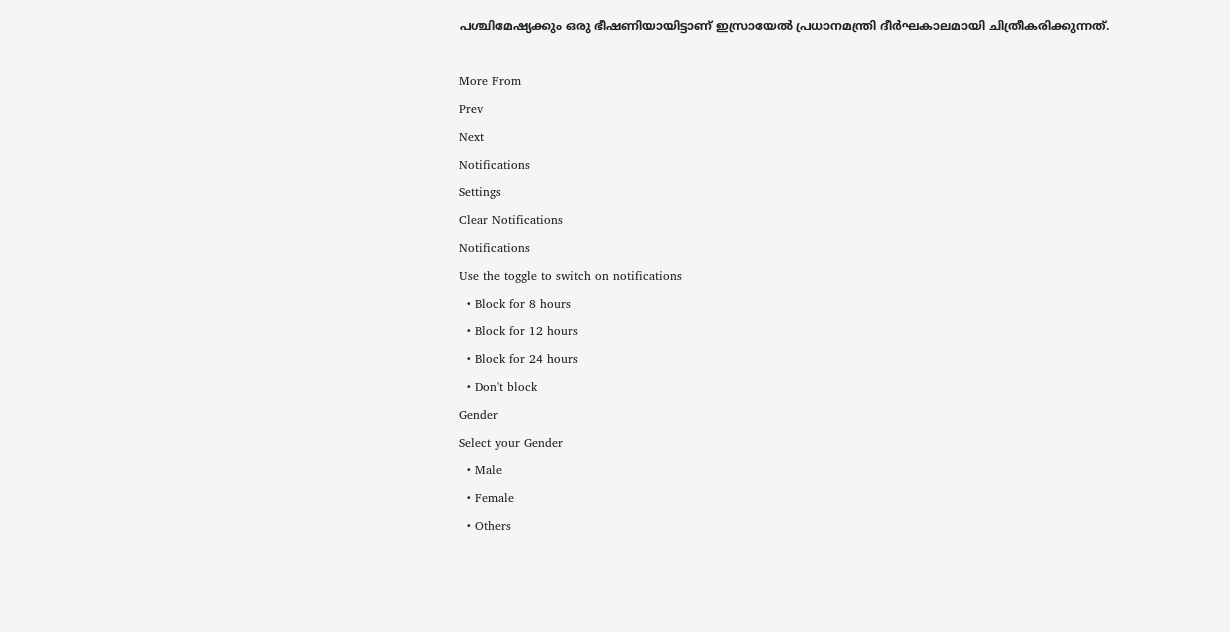പശ്ചിമേഷ്യക്കും ഒരു ഭീഷണിയായിട്ടാണ് ഇസ്രായേൽ പ്രധാനമന്ത്രി ദീർഘകാലമായി ചിത്രീകരിക്കുന്നത്.

More From
Prev
Next
Notifications
Settings
Clear Notifications
Notifications
Use the toggle to switch on notifications
  • Block for 8 hours
  • Block for 12 hours
  • Block for 24 hours
  • Don't block
Gender
Select your Gender
  • Male
  • Female
  • Others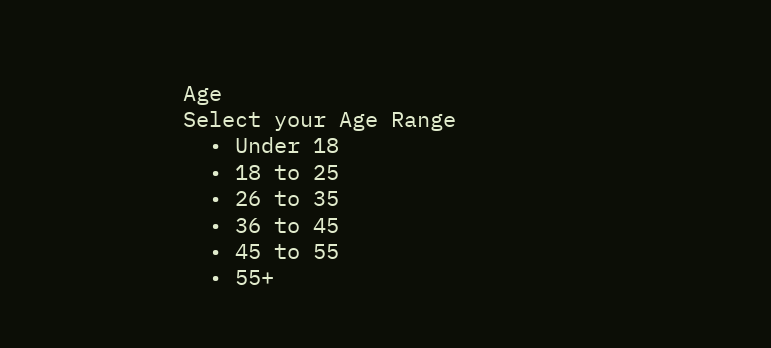Age
Select your Age Range
  • Under 18
  • 18 to 25
  • 26 to 35
  • 36 to 45
  • 45 to 55
  • 55+